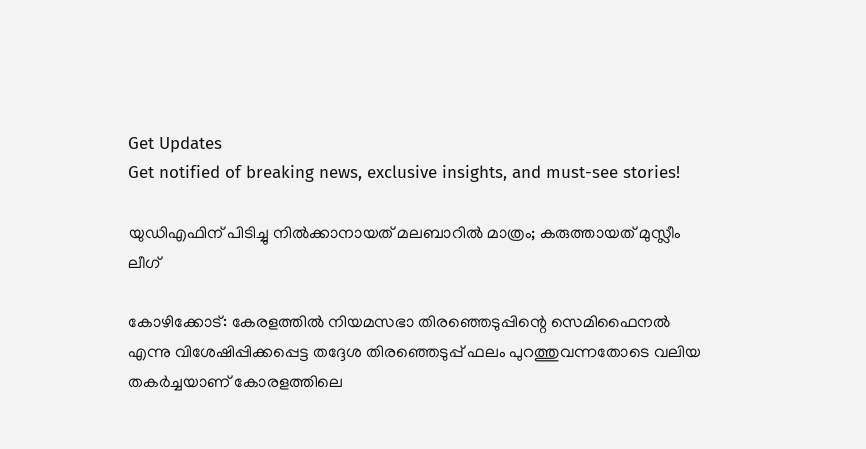Get Updates
Get notified of breaking news, exclusive insights, and must-see stories!

യുഡിഎഫിന്‌ പിടിച്ചു നില്‍ക്കാനായത്‌ മലബാറില്‍ മാത്രം; കരുത്തായത്‌ മുസ്ലീം ലീഗ്‌

കോഴിക്കോട്‌: കേരളത്തില്‍ നിയമസഭാ തിരഞ്ഞെടുപ്പിന്റെ സെമിഫൈനല്‍ എന്നു വിശേഷിപ്പിക്കപ്പെട്ട തദ്ദേശ തിരഞ്ഞെടുപ്പ്‌ ഫലം പുറത്തുവന്നതോടെ വലിയ തകര്‍ച്ചയാണ്‌ കോരളത്തിലെ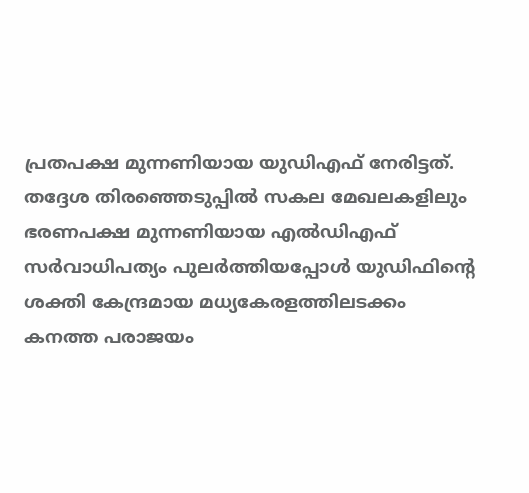പ്രതപക്ഷ മുന്നണിയായ യുഡിഎഫ്‌ നേരിട്ടത്‌. തദ്ദേശ തിരഞ്ഞെടുപ്പില്‍ സകല മേഖലകളിലും ഭരണപക്ഷ മുന്നണിയായ എല്‍ഡിഎഫ്‌ സര്‍വാധിപത്യം പുലര്‍ത്തിയപ്പോള്‍ യുഡിഫിന്റെ ശക്തി കേന്ദ്രമായ മധ്യകേരളത്തിലടക്കം കനത്ത പരാജയം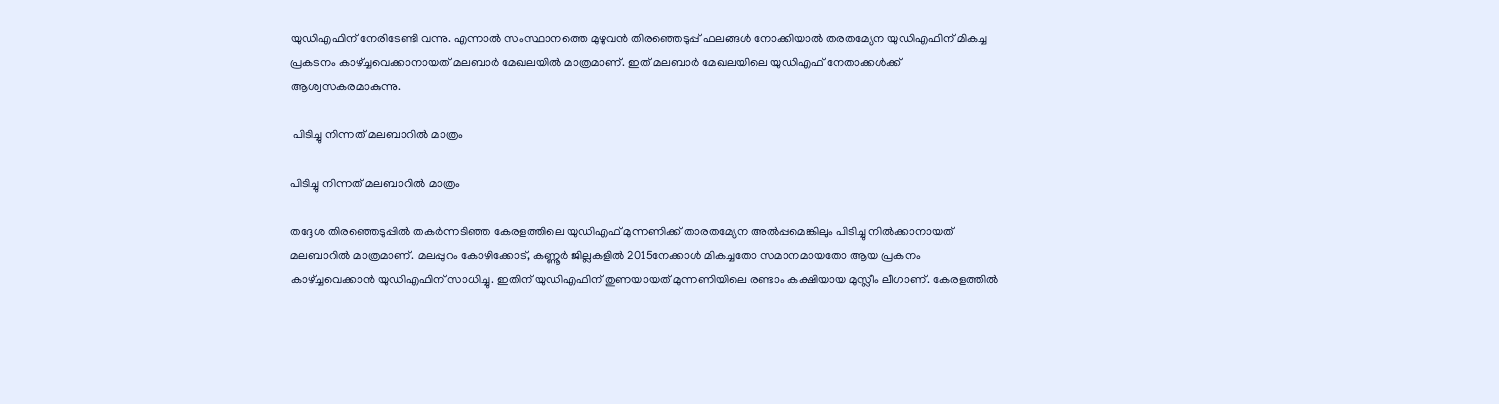യുഡിഎഫിന്‌ നേരിടേണ്ടി വന്നു. എന്നാല്‍ സംസ്ഥാനത്തെ മുഴുവന്‍ തിരഞ്ഞെടുപ്പ്‌ ഫലങ്ങള്‍ നോക്കിയാല്‍ തരതമ്യേന യുഡിഎഫിന്‌ മികച്ച പ്രകടനം കാഴ്‌ച്ചവെക്കാനായത്‌ മലബാര്‍ മേഖലയില്‍ മാത്രമാണ്‌. ഇത്‌ മലബാര്‍ മേഖലയിലെ യുഡിഎഫ്‌ നേതാക്കള്‍ക്ക്‌ ആശ്വസകരമാകുന്നു.

 പിടിച്ചു നിന്നത്‌ മലബാറില്‍ മാത്രം

പിടിച്ചു നിന്നത്‌ മലബാറില്‍ മാത്രം

തദ്ദേശ തിരഞ്ഞെടുപ്പില്‍ തകര്‍ന്നടിഞ്ഞ കേരളത്തിലെ യുഡിഎഫ്‌ മുന്നണിക്ക്‌ താരതമ്യേന അല്‍പ്പമെങ്കിലും പിടിച്ചു നില്‍ക്കാനായത്‌ മലബാറില്‍ മാത്രമാണ്‌. മലപ്പുറം കോഴിക്കോട്‌, കണ്ണൂര്‍ ജില്ലകളില്‍ 2015നേക്കാള്‍ മികച്ചതോ സമാനമായതോ ആയ പ്രകനം കാഴ്‌ച്ചവെക്കാന്‍ യുഡിഎഫിന്‌ സാധിച്ചു. ഇതിന്‌ യുഡിഎഫിന്‌ തുണയായത്‌ മുന്നണിയിലെ രണ്ടാം കക്ഷിയായ മുസ്ലീം ലീഗാണ്‌. കേരളത്തില്‍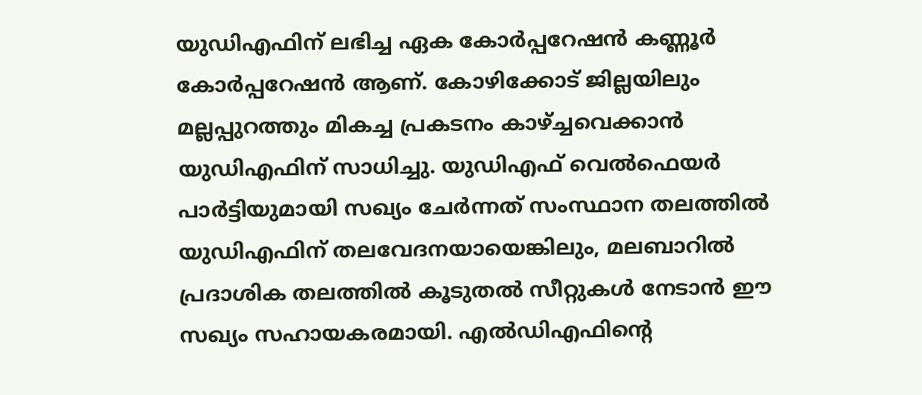യുഡിഎഫിന്‌ ലഭിച്ച ഏക കോര്‍പ്പറേഷന്‍ കണ്ണൂര്‍ കോര്‍പ്പറേഷന്‍ ആണ്‌. കോഴിക്കോട്‌ ജില്ലയിലും മല്ലപ്പുറത്തും മികച്ച പ്രകടനം കാഴ്‌ച്ചവെക്കാന്‍ യുഡിഎഫിന്‌ സാധിച്ചു. യുഡിഎഫ്‌ വെല്‍ഫെയര്‍ പാര്‍ട്ടിയുമായി സഖ്യം ചേര്‍ന്നത്‌ സംസ്ഥാന തലത്തില്‍ യുഡിഎഫിന്‌ തലവേദനയായെങ്കിലും, മലബാറില്‍ പ്രദാശിക തലത്തില്‍ കൂടുതല്‍ സീറ്റുകള്‍ നേടാന്‍ ഈ സഖ്യം സഹായകരമായി. എല്‍ഡിഎഫിന്റെ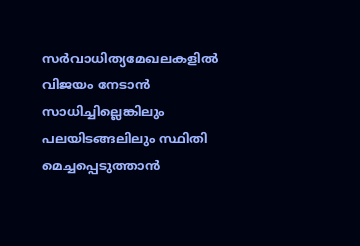സര്‍വാധിത്യമേഖലകളില്‍ വിജയം നേടാന്‍ സാധിച്ചില്ലെങ്കിലും പലയിടങ്ങലിലും സ്ഥിതി മെച്ചപ്പെടുത്താന്‍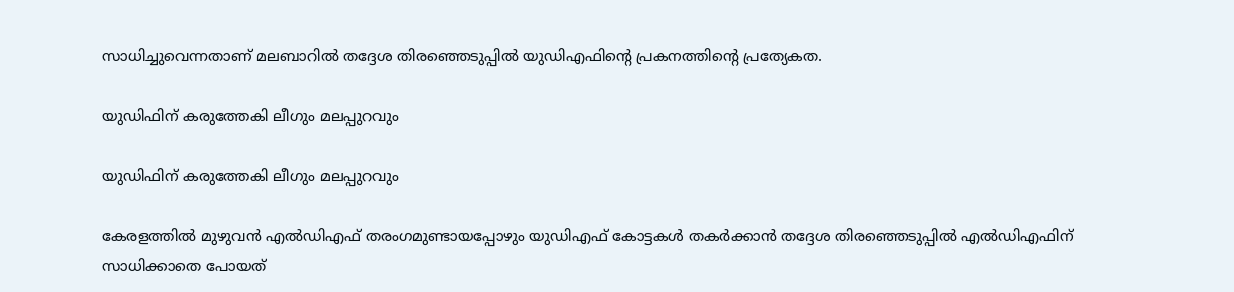സാധിച്ചുവെന്നതാണ്‌ മലബാറില്‍ തദ്ദേശ തിരഞ്ഞെടുപ്പില്‍ യുഡിഎഫിന്റെ പ്രകനത്തിന്റെ പ്രത്യേകത.

യുഡിഫിന്‌ കരുത്തേകി ലീഗും മലപ്പുറവും

യുഡിഫിന്‌ കരുത്തേകി ലീഗും മലപ്പുറവും

കേരളത്തില്‍ മുഴുവന്‍ എല്‍ഡിഎഫ്‌ തരംഗമുണ്ടായപ്പോഴും യുഡിഎഫ്‌‌ കോട്ടകള്‍ തകര്‍ക്കാന്‍ തദ്ദേശ തിരഞ്ഞെടുപ്പില്‍ എല്‍ഡിഎഫിന്‌ സാധിക്കാതെ പോയത്‌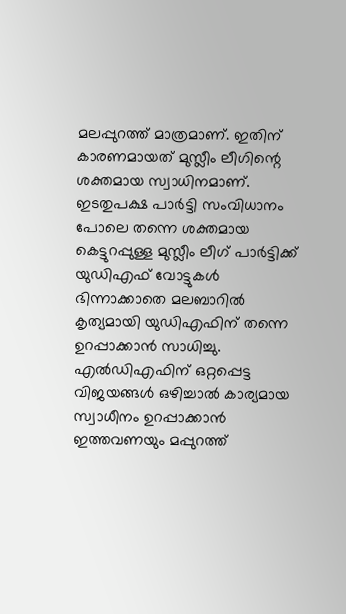മലപ്പുറത്ത്‌ മാത്രമാണ്‌. ഇതിന്‌ കാരണമായത്‌ മുസ്ലീം ലീഗിന്റെ ശക്തമായ സ്വാധിനമാണ്‌. ഇടതുപക്ഷ പാര്‍ട്ടി സംവിധാനം പോലെ തന്നെ ശക്തമായ കെട്ടുറപ്പുള്ള മുസ്ലീം ലീഗ്‌ പാര്‍ട്ടിക്ക്‌ യുഡിഎഫ്‌ വോട്ടുകള്‍ ഭിന്നാക്കാതെ മലബാറില്‍ കൃത്യമായി യുഡിഎഫിന്‌ തന്നെ ഉറപ്പാക്കാന്‍ സാധിച്ചു. എല്‍ഡിഎഫിന്‌ ഒറ്റപ്പെട്ട വിജയങ്ങള്‍ ഒഴിച്ചാല്‍ കാര്യമായ സ്വാധീനം ഉറപ്പാക്കാന്‍ ഇത്തവണയും മപ്പുറത്ത്‌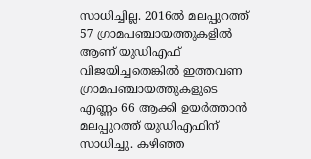സാധിച്ചില്ല. 2016ല്‍ മലപ്പുറത്ത്‌ 57 ഗ്രാമപഞ്ചായത്തുകളില്‍ ആണ്‌ യുഡിഎഫ്‌ വിജയിച്ചതെങ്കില്‍ ഇത്തവണ ഗ്രാമപഞ്ചായത്തുകളുടെ എണ്ണം 66 ആക്കി ഉയര്‍ത്താന്‍ മലപ്പുറത്ത്‌ യുഡിഎഫിന്‌ സാധിച്ചു. കഴിഞ്ഞ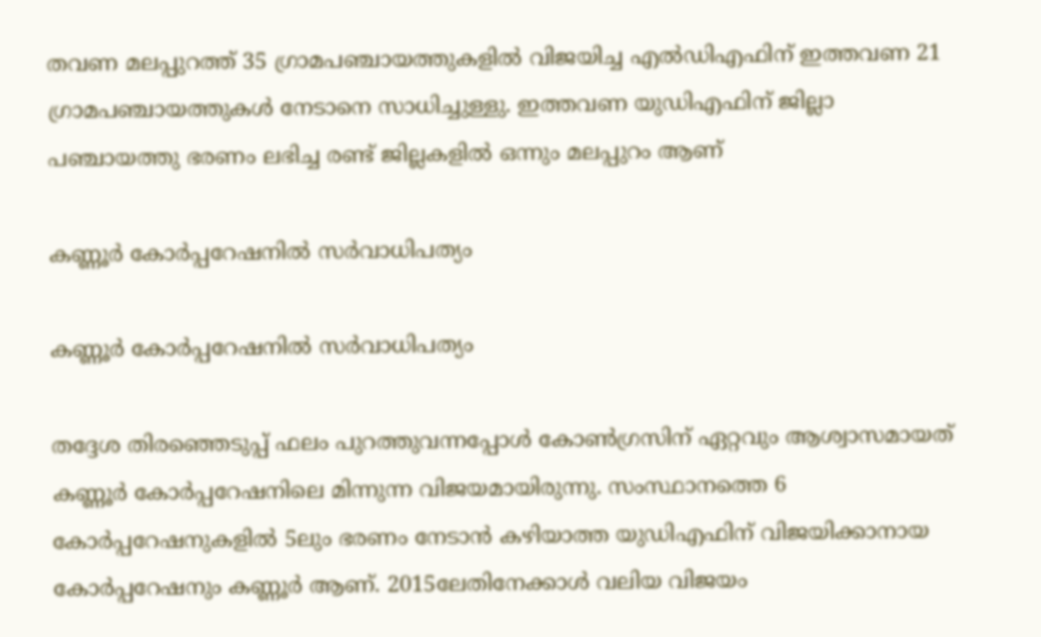തവണ മലപ്പുറത്ത്‌ 35 ഗ്രാമപഞ്ചായത്തുകളില്‍ വിജയിച്ച എല്‍ഡിഎഫിന്‌ ഇത്തവണ 21 ഗ്രാമപഞ്ചായത്തുകള്‍ നേടാനെ സാധിച്ചുള്ളു. ഇത്തവണ യുഡിഎഫിന്‌ ജില്ലാ പഞ്ചായത്തു ഭരണം ലഭിച്ച രണ്ട്‌ ജില്ലകളില്‍ ഒന്നും മലപ്പുറം ആണ്‌‌

കണ്ണൂര്‍ കോര്‍പ്പറേഷനില്‍ സര്‍വാധിപത്യം

കണ്ണൂര്‍ കോര്‍പ്പറേഷനില്‍ സര്‍വാധിപത്യം

തദ്ദേശ തിരഞ്ഞെടുപ്പ്‌ ഫലം പുറത്തുവന്നപ്പോള്‍ കോണ്‍‌ഗ്രസിന്‌ ഏറ്റവും ആശ്വാസമായത്‌ കണ്ണൂര്‍ കോര്‍പ്പറേഷനിലെ മിന്നുന്ന വിജയമായിരുന്നു. സംസ്ഥാനത്തെ 6 കോര്‍പ്പറേഷനുകളില്‍ 5ലും ഭരണം നേടാന്‍ കഴിയാത്ത യുഡിഎഫിന്‌ വിജയിക്കാനായ കോര്‍പ്പറേഷനും കണ്ണൂര്‍ ആണ്‌. 2015ലേതിനേക്കാള്‍ വലിയ വിജയം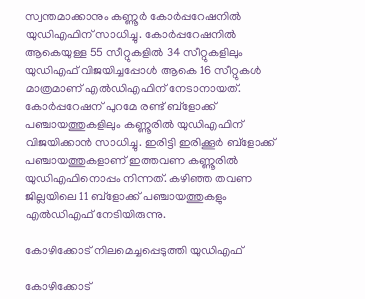സ്വന്തമാക്കാനും കണ്ണൂര്‍ കോര്‍പ്പറേഷനില്‍ യുഡിഎഫിന്‌ സാധിച്ചു. കോര്‍പ്പറേഷനില്‍ ആകെയുള്ള 55 സീറ്റുകളില്‍ 34 സീറ്റുകളിലും യുഡിഎഫ്‌ വിജയിച്ചപ്പോള്‍ ആകെ 16 സീറ്റുകള്‍ മാത്രമാണ്‌ എല്‍ഡിഎഫിന്‌ നേടാനായത്‌. കോര്‍പ്പറേഷന്‌ പുറമേ രണ്ട്‌ ബ്‌ളോക്ക്‌ പഞ്ചായത്തുകളിലും കണ്ണൂരില്‍ യുഡിഎഫിന്‌ വിജയിക്കാന്‍ സാധിച്ചു. ഇരിട്ടി ഇരിക്കൂര്‍ ബ്‌ളോക്ക്‌ പഞ്ചായത്തുകളാണ്‌ ഇത്തവണ കണ്ണൂരില്‍ യുഡിഎഫിനൊപ്പം നിന്നത്‌. കഴിഞ്ഞ തവണ ജില്ലയിലെ 11 ബ്‌ളോക്ക്‌ പഞ്ചായത്തുകളും എല്‍ഡിഎഫ്‌ നേടിയിരുന്നു.

കോഴിക്കോട്‌ നിലമെച്ചപ്പെടുത്തി യുഡിഎഫ്‌

കോഴിക്കോട്‌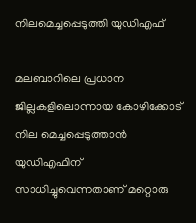നിലമെച്ചപ്പെടുത്തി യുഡിഎഫ്‌

മലബാറിലെ പ്രധാന ജില്ലകളിലൊന്നായ കോഴിക്കോട്‌ നില മെച്ചപ്പെടുത്താന്‍ യുഡിഎഫിന്‌ സാധിച്ചുവെന്നതാണ്‌ മറ്റൊരു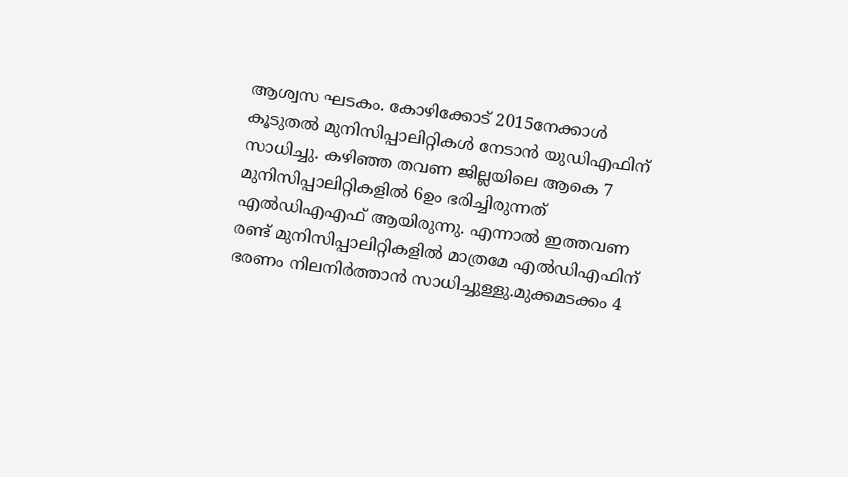ആശ്വസ ഘടകം. കോഴിക്കോട്‌ 2015നേക്കാള്‍ കൂടുതല്‍ മുനിസിപ്പാലിറ്റികള്‍ നേടാന്‍ യുഡിഎഫിന്‌ സാധിച്ചു. കഴിഞ്ഞ തവണ ജില്ലയിലെ ആകെ 7 മുനിസിപ്പാലിറ്റികളില്‍ 6ഉം ഭരിച്ചിരുന്നത്‌ എല്‍ഡിഎഎഫ്‌ ആയിരുന്നു. എന്നാല്‍ ഇത്തവണ രണ്ട്‌ മുനിസിപ്പാലിറ്റികളില്‍ മാത്രമേ എല്‍ഡിഎഫിന്‌ ഭരണം നിലനിര്‍ത്താന്‍ സാധിച്ചുള്ളു.മുക്കമടക്കം 4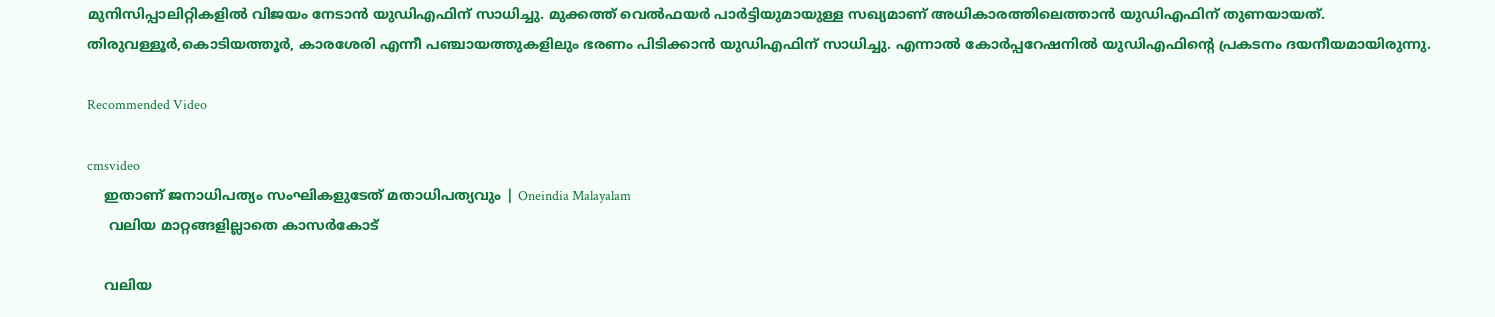മുനിസിപ്പാലിറ്റികളില്‍ വിജയം നേടാന്‍ യുഡിഎഫിന്‌ സാധിച്ചു. മുക്കത്ത്‌ വെല്‍ഫയര്‍ പാര്‍ട്ടിയുമായുള്ള സഖ്യമാണ്‌ അധികാരത്തിലെത്താന്‍ യുഡിഎഫിന്‌ തുണയായത്‌. തിരുവള്ളൂര്‍,കൊടിയത്തൂര്‍, കാരശേരി എന്നീ പഞ്ചായത്തുകളിലും ഭരണം പിടിക്കാന്‍ യുഡിഎഫിന്‌ സാധിച്ചു. എന്നാല്‍ കോര്‍പ്പറേഷനില്‍ യുഡിഎഫിന്റെ പ്രകടനം ദയനീയമായിരുന്നു.

Recommended Video

cmsvideo
    ഇതാണ് ജനാധിപത്യം സംഘികളുടേത് മതാധിപത്യവും | Oneindia Malayalam
     വലിയ മാറ്റങ്ങളില്ലാതെ കാസര്‍കോട്‌

    വലിയ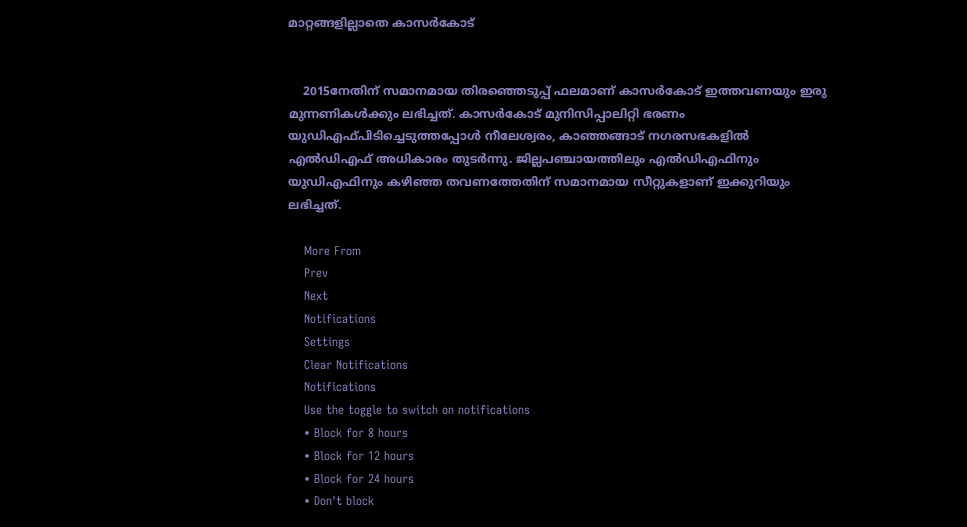മാറ്റങ്ങളില്ലാതെ കാസര്‍കോട്‌


    2015നേതിന്‌ സമാനമായ തിരഞ്ഞെടുപ്പ്‌ ഫലമാണ്‌ കാസര്‍കോട്‌ ഇത്തവണയും ഇരു മുന്നണികള്‍ക്കും ലഭിച്ചത്‌. കാസര്‍കോട്‌ മുനിസിപ്പാലിറ്റി ഭരണം യുഡിഎഫ്‌പിടിച്ചെടുത്തപ്പോള്‍ നീലേശ്വരം, കാഞ്ഞങ്ങാട്‌ നഗരസഭകളില്‍ എല്‍ഡിഎഫ്‌ അധികാരം തുടര്‍ന്നു. ജില്ലപഞ്ചായത്തിലും എല്‍ഡിഎഫിനും യുഡിഎഫിനും കഴിഞ്ഞ തവണത്തേതിന്‌ സമാനമായ സീറ്റുകളാണ്‌ ഇക്കുറിയും ലഭിച്ചത്‌.

    More From
    Prev
    Next
    Notifications
    Settings
    Clear Notifications
    Notifications
    Use the toggle to switch on notifications
    • Block for 8 hours
    • Block for 12 hours
    • Block for 24 hours
    • Don't block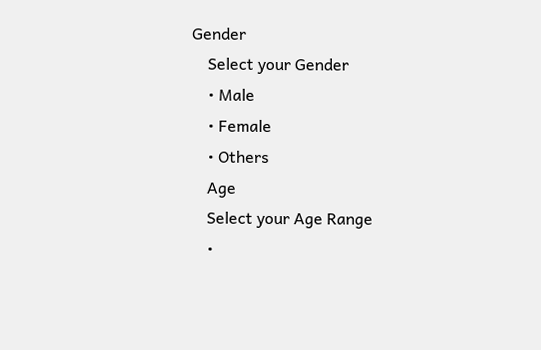Gender
    Select your Gender
    • Male
    • Female
    • Others
    Age
    Select your Age Range
    •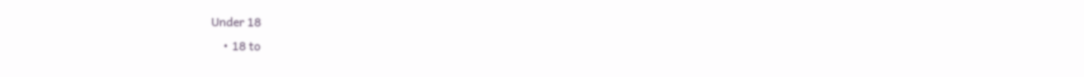Under 18
    • 18 to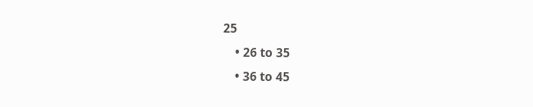25
    • 26 to 35
    • 36 to 45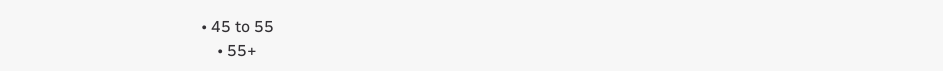• 45 to 55
    • 55+